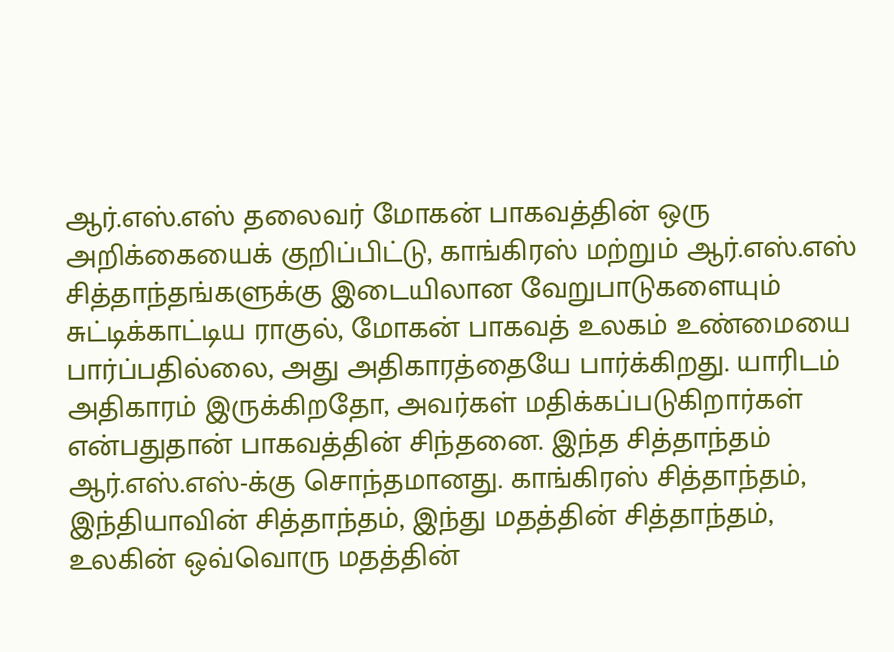ஆர்.எஸ்.எஸ் தலைவர் மோகன் பாகவத்தின் ஒரு அறிக்கையைக் குறிப்பிட்டு, காங்கிரஸ் மற்றும் ஆர்.எஸ்.எஸ் சித்தாந்தங்களுக்கு இடையிலான வேறுபாடுகளையும் சுட்டிக்காட்டிய ராகுல், மோகன் பாகவத் உலகம் உண்மையை பார்ப்பதில்லை, அது அதிகாரத்தையே பார்க்கிறது. யாரிடம் அதிகாரம் இருக்கிறதோ, அவர்கள் மதிக்கப்படுகிறார்கள் என்பதுதான் பாகவத்தின் சிந்தனை. இந்த சித்தாந்தம் ஆர்.எஸ்.எஸ்-க்கு சொந்தமானது. காங்கிரஸ் சித்தாந்தம், இந்தியாவின் சித்தாந்தம், இந்து மதத்தின் சித்தாந்தம், உலகின் ஒவ்வொரு மதத்தின்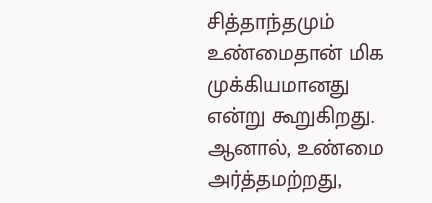சித்தாந்தமும் உண்மைதான் மிக முக்கியமானது என்று கூறுகிறது. ஆனால், உண்மை அர்த்தமற்றது,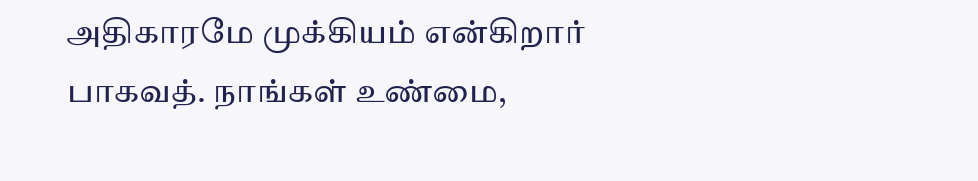அதிகாரமே முக்கியம் என்கிறார் பாகவத். நாங்கள் உண்மை,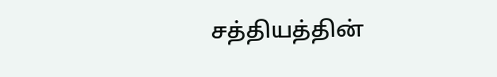சத்தியத்தின்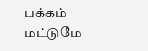பக்கம் மட்டுமே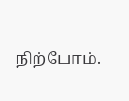நிற்போம்.